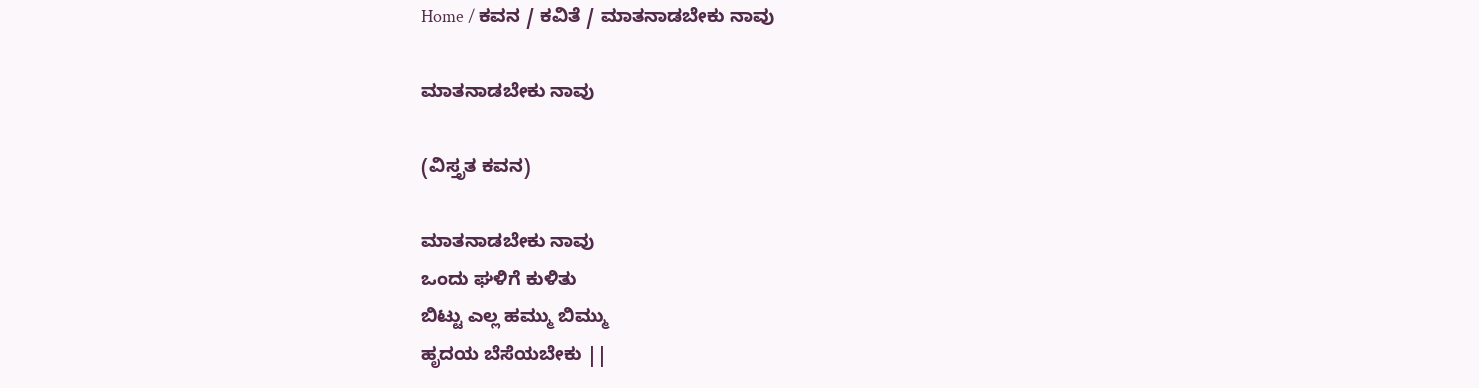Home / ಕವನ / ಕವಿತೆ / ಮಾತನಾಡಬೇಕು ನಾವು

ಮಾತನಾಡಬೇಕು ನಾವು

(ವಿಸ್ತೃತ ಕವನ)

ಮಾತನಾಡಬೇಕು ನಾವು
ಒಂದು ಘಳಿಗೆ ಕುಳಿತು
ಬಿಟ್ಟು ಎಲ್ಲ ಹಮ್ಮು ಬಿಮ್ಮು
ಹೃದಯ ಬೆಸೆಯಬೇಕು ||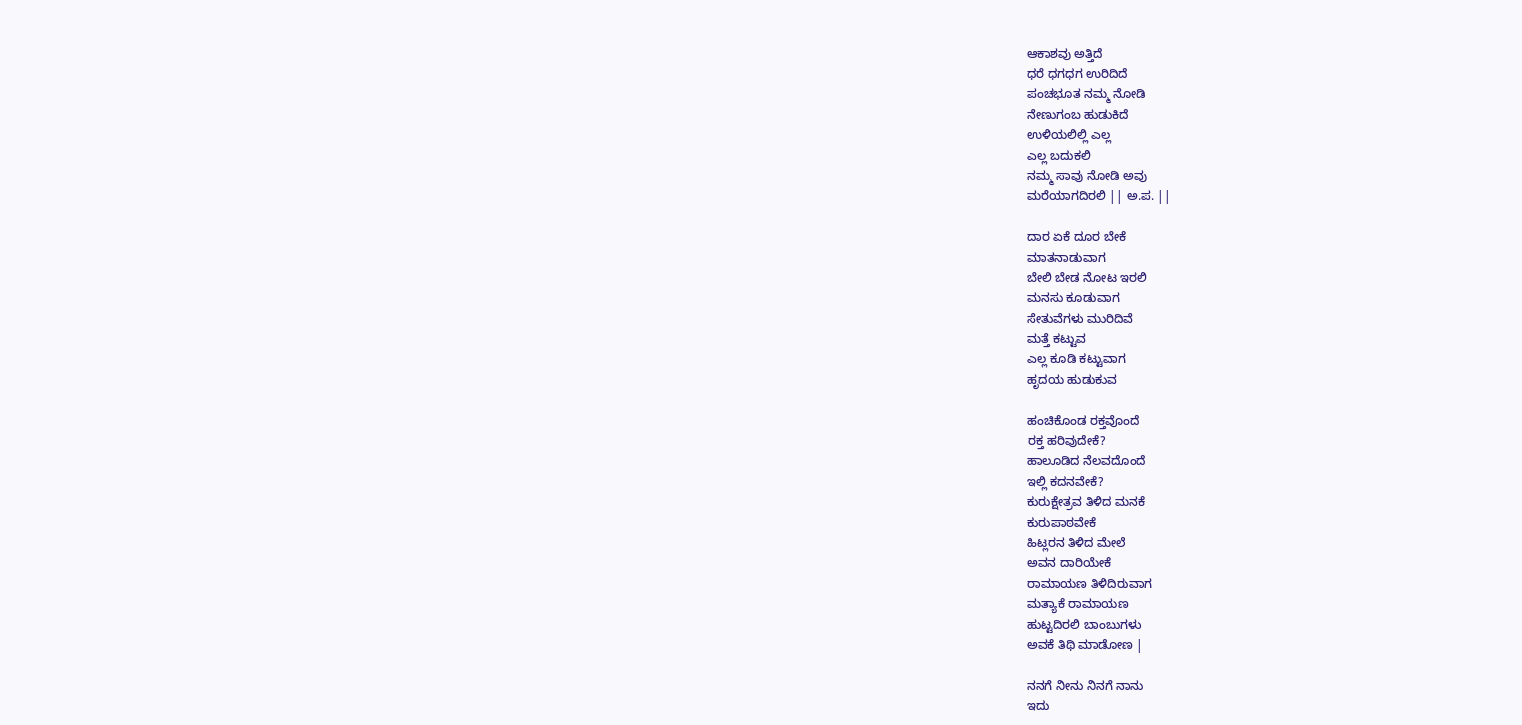ಆಕಾಶವು ಅತ್ತಿದೆ
ಧರೆ ಧಗಧಗ ಉರಿದಿದೆ
ಪಂಚಭೂತ ನಮ್ಮ ನೋಡಿ
ನೇಣುಗಂಬ ಹುಡುಕಿದೆ
ಉಳಿಯಲಿಲ್ಲಿ ಎಲ್ಲ
ಎಲ್ಲ ಬದುಕಲಿ
ನಮ್ಮ ಸಾವು ನೋಡಿ ಅವು
ಮರೆಯಾಗದಿರಲಿ || ಅ.ಪ. ||

ದಾರ ಏಕೆ ದೂರ ಬೇಕೆ
ಮಾತನಾಡುವಾಗ
ಬೇಲಿ ಬೇಡ ನೋಟ ಇರಲಿ
ಮನಸು ಕೂಡುವಾಗ
ಸೇತುವೆಗಳು ಮುರಿದಿವೆ
ಮತ್ತೆ ಕಟ್ಟುವ
ಎಲ್ಲ ಕೂಡಿ ಕಟ್ಟುವಾಗ
ಹೃದಯ ಹುಡುಕುವ

ಹಂಚಿಕೊಂಡ ರಕ್ತವೊಂದೆ
ರಕ್ತ ಹರಿವುದೇಕೆ?
ಹಾಲೂಡಿದ ನೆಲವದೊಂದೆ
ಇಲ್ಲಿ ಕದನವೇಕೆ?
ಕುರುಕ್ಷೇತ್ರವ ತಿಳಿದ ಮನಕೆ
ಕುರುಪಾಠವೇಕೆ
ಹಿಟ್ಲರನ ತಿಳಿದ ಮೇಲೆ
ಅವನ ದಾರಿಯೇಕೆ
ರಾಮಾಯಣ ತಿಳಿದಿರುವಾಗ
ಮತ್ಯಾಕೆ ರಾಮಾಯಣ
ಹುಟ್ಟದಿರಲಿ ಬಾಂಬುಗಳು
ಅವಕೆ ತಿಥಿ ಮಾಡೋಣ |

ನನಗೆ ನೀನು ನಿನಗೆ ನಾನು
ಇದು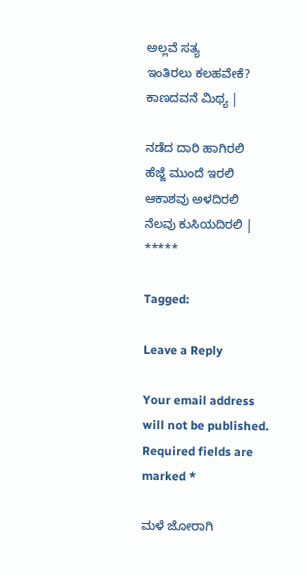ಅಲ್ಲವೆ ಸತ್ಯ
ಇಂತಿರಲು ಕಲಹವೇಕೆ?
ಕಾಣದವನೆ ಮಿಥ್ಯ |

ನಡೆದ ದಾರಿ ಹಾಗಿರಲಿ
ಹೆಜ್ಜೆ ಮುಂದೆ ಇರಲಿ
ಆಕಾಶವು ಅಳದಿರಲಿ
ನೆಲವು ಕುಸಿಯದಿರಲಿ |
*****

Tagged:

Leave a Reply

Your email address will not be published. Required fields are marked *

ಮಳೆ ಜೋರಾಗಿ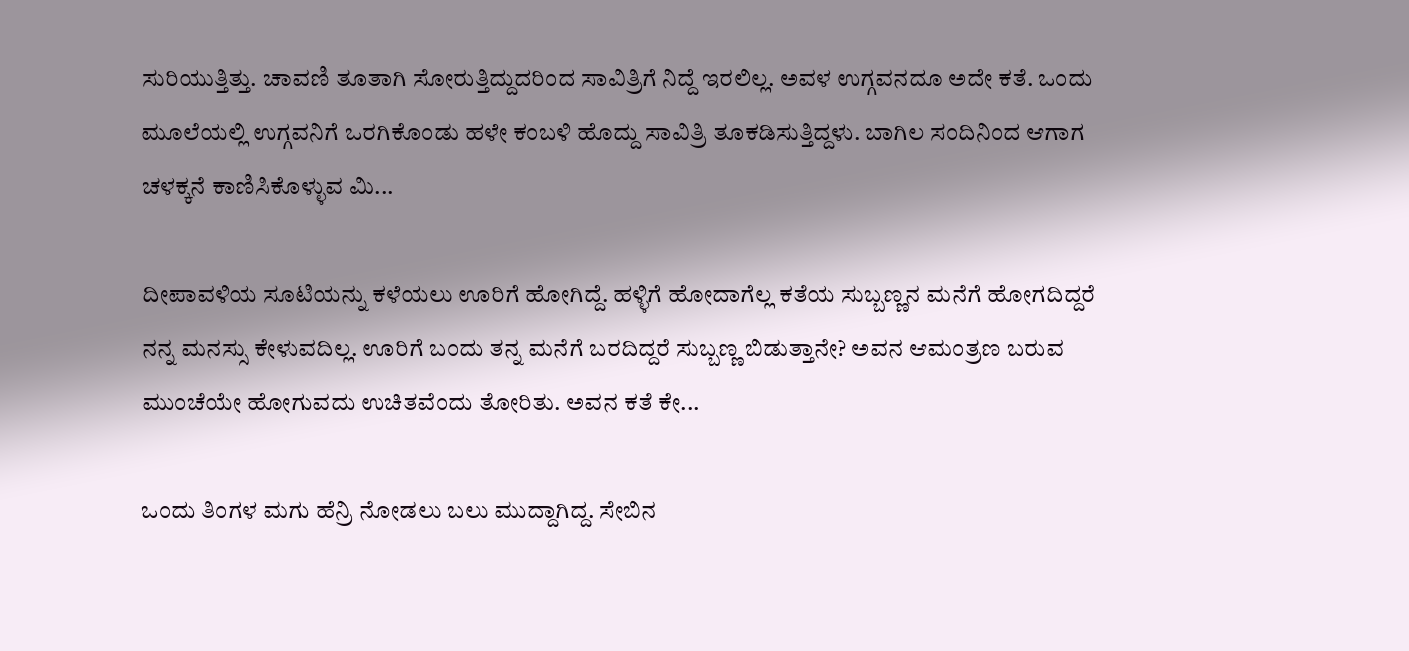ಸುರಿಯುತ್ತಿತ್ತು. ಚಾವಣಿ ತೂತಾಗಿ ಸೋರುತ್ತಿದ್ದುದರಿಂದ ಸಾವಿತ್ರಿಗೆ ನಿದ್ದೆ ಇರಲಿಲ್ಲ. ಅವಳ ಉಗ್ಗವನದೂ ಅದೇ ಕತೆ. ಒಂದು ಮೂಲೆಯಲ್ಲಿ ಉಗ್ಗವನಿಗೆ ಒರಗಿಕೊಂಡು ಹಳೇ ಕಂಬಳಿ ಹೊದ್ದು ಸಾವಿತ್ರಿ ತೂಕಡಿಸುತ್ತಿದ್ದಳು. ಬಾಗಿಲ ಸಂದಿನಿಂದ ಆಗಾಗ ಚಳಕ್ಕನೆ ಕಾಣಿಸಿಕೊಳ್ಳುವ ಮಿ...

ದೀಪಾವಳಿಯ ಸೂಟಿಯನ್ನು ಕಳೆಯಲು ಊರಿಗೆ ಹೋಗಿದ್ದೆ. ಹಳ್ಳಿಗೆ ಹೋದಾಗೆಲ್ಲ ಕತೆಯ ಸುಬ್ಬಣ್ಣನ ಮನೆಗೆ ಹೋಗದಿದ್ದರೆ ನನ್ನ ಮನಸ್ಸು ಕೇಳುವದಿಲ್ಲ. ಊರಿಗೆ ಬಂದು ತನ್ನ ಮನೆಗೆ ಬರದಿದ್ದರೆ ಸುಬ್ಬಣ್ಣ ಬಿಡುತ್ತಾನೇ? ಅವನ ಆಮಂತ್ರಣ ಬರುವ ಮುಂಚೆಯೇ ಹೋಗುವದು ಉಚಿತವೆಂದು ತೋರಿತು. ಅವನ ಕತೆ ಕೇ...

ಒಂದು ತಿಂಗಳ ಮಗು ಹೆನ್ರಿ ನೋಡಲು ಬಲು ಮುದ್ದಾಗಿದ್ದ. ಸೇಬಿನ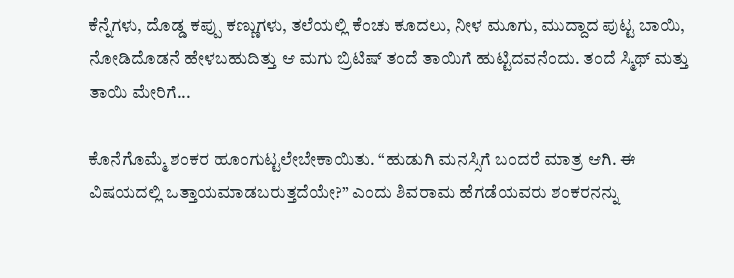ಕೆನ್ನೆಗಳು, ದೊಡ್ಡ ಕಪ್ಪು ಕಣ್ಣುಗಳು, ತಲೆಯಲ್ಲಿ ಕೆಂಚು ಕೂದಲು, ನೀಳ ಮೂಗು, ಮುದ್ದಾದ ಪುಟ್ಟ ಬಾಯಿ, ನೋಡಿದೊಡನೆ ಹೇಳಬಹುದಿತ್ತು ಆ ಮಗು ಬ್ರಿಟಿಷ್ ತಂದೆ ತಾಯಿಗೆ ಹುಟ್ಟಿದವನೆಂದು. ತಂದೆ ಸ್ಮಿಥ್ ಮತ್ತು ತಾಯಿ ಮೇರಿಗೆ...

ಕೊನೆಗೊಮ್ಮೆ ಶಂಕರ ಹೂಂಗುಟ್ಟಲೇಬೇಕಾಯಿತು. “ಹುಡುಗಿ ಮನಸ್ಸಿಗೆ ಬಂದರೆ ಮಾತ್ರ ಆಗಿ. ಈ ವಿಷಯದಲ್ಲಿ ಒತ್ತಾಯಮಾಡಬರುತ್ತದೆಯೇ?” ಎಂದು ಶಿವರಾಮ ಹೆಗಡೆಯವರು ಶಂಕರನನ್ನು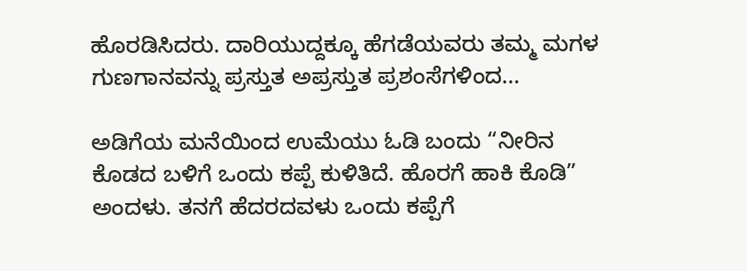ಹೊರಡಿಸಿದರು. ದಾರಿಯುದ್ದಕ್ಕೂ ಹೆಗಡೆಯವರು ತಮ್ಮ ಮಗಳ ಗುಣಗಾನವನ್ನು ಪ್ರಸ್ತುತ ಅಪ್ರಸ್ತುತ ಪ್ರಶಂಸೆಗಳಿಂದ...

ಅಡಿಗೆಯ ಮನೆಯಿಂದ ಉಮೆಯು ಓಡಿ ಬಂದು “ನೀರಿನ ಕೊಡದ ಬಳಿಗೆ ಒಂದು ಕಪ್ಪೆ ಕುಳಿತಿದೆ. ಹೊರಗೆ ಹಾಕಿ ಕೊಡಿ” ಅಂದಳು. ತನಗೆ ಹೆದರದವಳು ಒಂದು ಕಪ್ಪೆಗೆ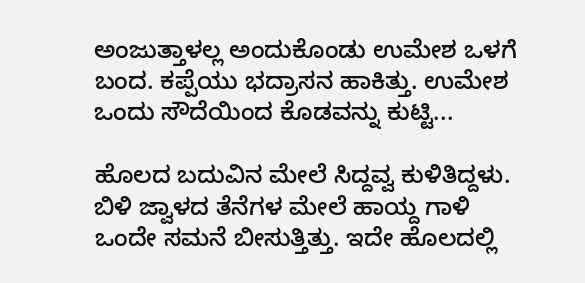ಅಂಜುತ್ತಾಳಲ್ಲ ಅಂದುಕೊಂಡು ಉಮೇಶ ಒಳಗೆ ಬಂದ. ಕಪ್ಪೆಯು ಭದ್ರಾಸನ ಹಾಕಿತ್ತು. ಉಮೇಶ ಒಂದು ಸೌದೆಯಿಂದ ಕೊಡವನ್ನು ಕುಟ್ಟಿ...

ಹೊಲದ ಬದುವಿನ ಮೇಲೆ ಸಿದ್ದವ್ವ ಕುಳಿತಿದ್ದಳು. ಬಿಳಿ ಜ್ವಾಳದ ತೆನೆಗಳ ಮೇಲೆ ಹಾಯ್ದ ಗಾಳಿ ಒಂದೇ ಸಮನೆ ಬೀಸುತ್ತಿತ್ತು. ಇದೇ ಹೊಲದಲ್ಲಿ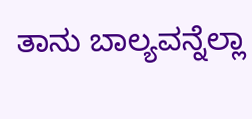ತಾನು ಬಾಲ್ಯವನ್ನೆಲ್ಲಾ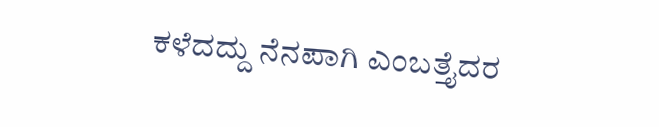ಕಳೆದದ್ದು ನೆನಪಾಗಿ ಎಂಬತ್ತೈದರ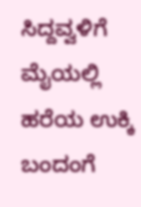ಸಿದ್ದವ್ವಳಿಗೆ ಮೈಯಲ್ಲಿ ಹರೆಯ ಉಕ್ಕಿ ಬಂದಂಗೆ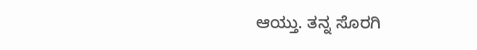ಆಯ್ತು. ತನ್ನ ಸೊರಗಿ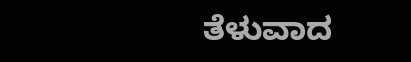ತೆಳುವಾದ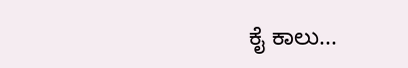ಕೈ ಕಾಲು...